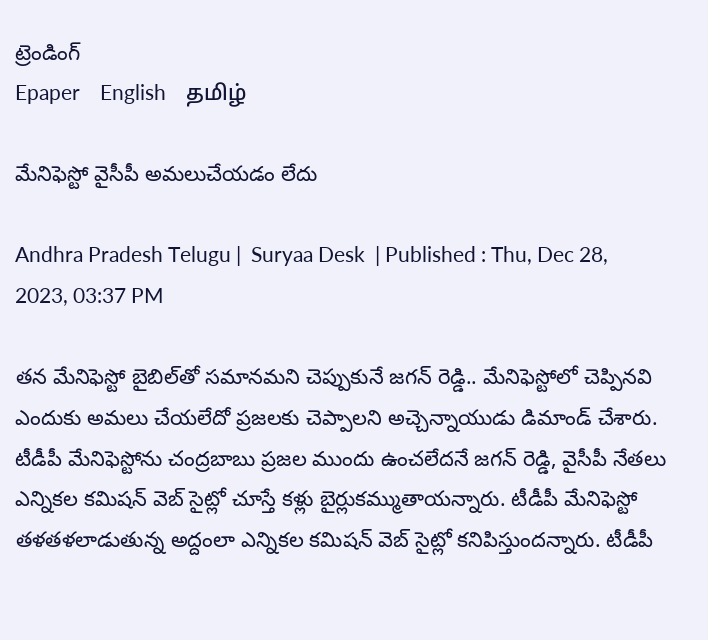ట్రెండింగ్
Epaper    English    தமிழ்

మేనిఫెస్టో వైసీపీ అమలుచేయడం లేదు

Andhra Pradesh Telugu |  Suryaa Desk  | Published : Thu, Dec 28, 2023, 03:37 PM

తన మేనిఫెస్టో బైబిల్‌తో సమానమని చెప్పుకునే జగన్ రెడ్డి.. మేనిఫెస్టోలో చెప్పినవి ఎందుకు అమలు చేయలేదో ప్రజలకు చెప్పాలని అచ్చెన్నాయుడు డిమాండ్ చేశారు. టీడీపీ మేనిఫెస్టోను చంద్రబాబు ప్రజల ముందు ఉంచలేదనే జగన్ రెడ్డి, వైసీపీ నేతలు ఎన్నికల కమిషన్ వెబ్ సైట్లో చూస్తే కళ్లు బైర్లుకమ్ముతాయన్నారు. టీడీపీ మేనిఫెస్టో తళతళలాడుతున్న అద్దంలా ఎన్నికల కమిషన్ వెబ్ సైట్లో కనిపిస్తుందన్నారు. టీడీపీ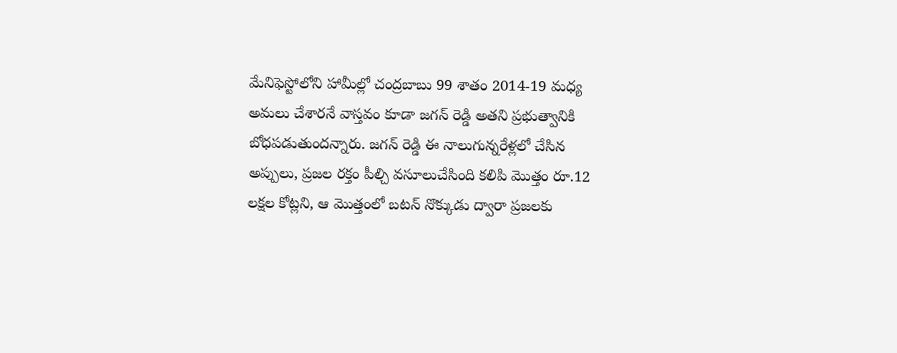మేనిఫెస్టోలోని హామీల్లో చంద్రబాబు 99 శాతం 2014-19 మధ్య అమలు చేశారనే వాస్తవం కూడా జగన్ రెడ్డి అతని ప్రభుత్వానికి బోధపడుతుందన్నారు. జగన్ రెడ్డి ఈ నాలుగున్నరేళ్లలో చేసిన అప్పులు, ప్రజల రక్తం పీల్చి వసూలుచేసింది కలిపి మొత్తం రూ.12 లక్షల కోట్లని, ఆ మొత్తంలో బటన్ నొక్కుడు ద్వారా ప్రజలకు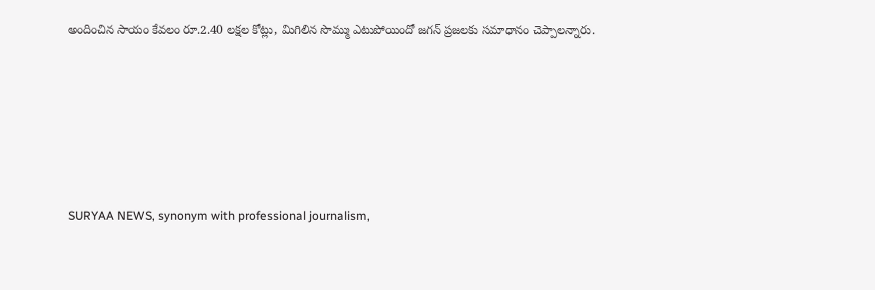అందించిన సాయం కేవలం రూ.2.40 లక్షల కోట్లు, మిగిలిన సొమ్ము ఎటుపోయిందో జగన్ ప్రజలకు సమాధానం చెప్పాలన్నారు.






SURYAA NEWS, synonym with professional journalism,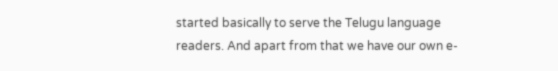started basically to serve the Telugu language readers. And apart from that we have our own e-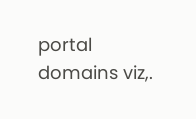portal domains viz,.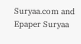Suryaa.com and Epaper Suryaa